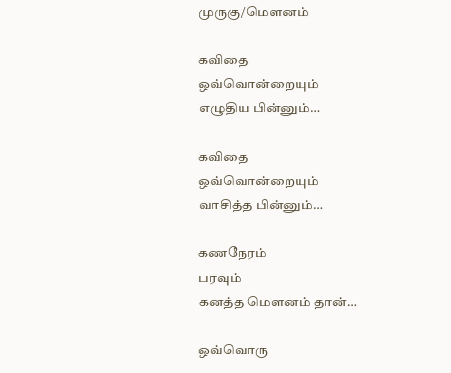முருகு/மௌனம்

கவிதை
ஒவ்வொன்றையும்
எழுதிய பின்னும்…

கவிதை
ஒவ்வொன்றையும்
வாசித்த பின்னும்…

கணநேரம்
பரவும்
கனத்த மௌனம் தான்…

ஒவ்வொரு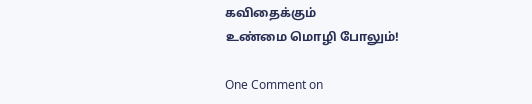கவிதைக்கும்
உண்மை மொழி போலும்!

One Comment on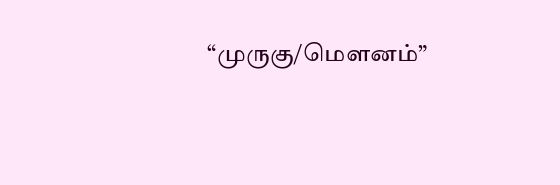“முருகு/மௌனம்”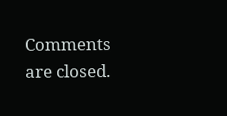Comments are closed.